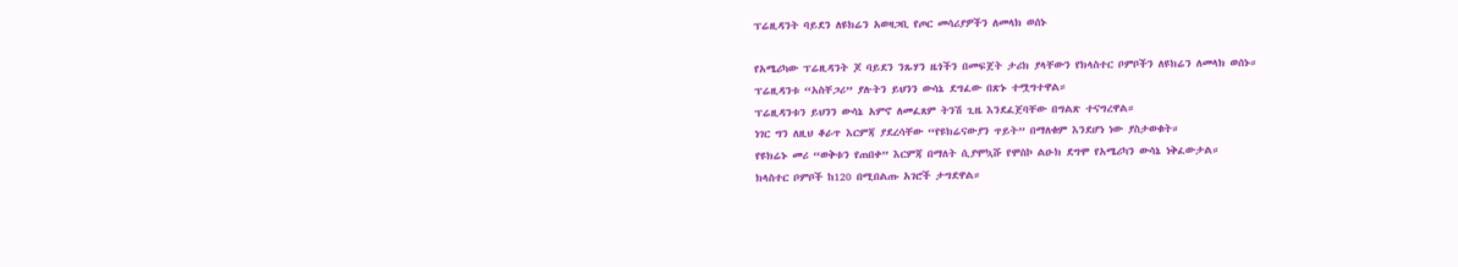ፕሬዚዳንት ባይደን ለዩክሬን አወዛጋቢ የጦር መሳሪያዎችን ለመላክ ወሰኑ

የአሜሪካው ፕሬዚዳንት ጆ ባይደን ንጹሃን ዜጎችን በመፍጀት ታሪክ ያላቸውን የክላስተር ቦምቦችን ለዩክሬን ለመላክ ወሰኑ።
ፕሬዚዳንቱ “አስቸጋሪ” ያሉትን ይህንን ውሳኔ ደግፈው በጽኑ ተሟግተዋል።
ፕሬዚዳንቱን ይህንን ውሳኔ አምኖ ለመፈጸም ትንሽ ጊዜ እንደፈጀባቸው በግልጽ ተናግረዋል።
ነገር ግን ለዚህ ቆራጥ እርምጃ ያደረሳቸው “የዩክሬናውያን ጥይት” በማለቁም እንደሆነ ነው ያስታወቁት።
የዩክሬኑ መሪ “ወቅቱን የጠበቀ” እርምጃ በማለት ሲያሞኳሹ የሞስኮ ልዑክ ደግሞ የአሜሪካን ውሳኔ ነቅፈውታል።
ክላስተር ቦምቦች ከ120 በሚበልጡ አገሮች ታግደዋል።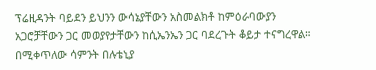ፕሬዚዳንት ባይደን ይህንን ውሳኔያቸውን አስመልክቶ ከምዕራባውያን አጋሮቻቸውን ጋር መወያየታቸውን ከሲኤንኤን ጋር ባደረጉት ቆይታ ተናግረዋል።
በሚቀጥለው ሳምንት በሉቴኒያ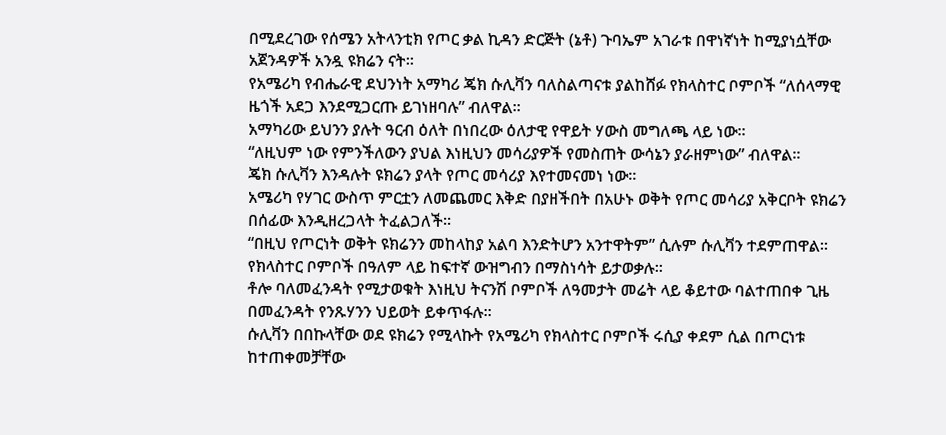በሚደረገው የሰሜን አትላንቲክ የጦር ቃል ኪዳን ድርጅት (ኔቶ) ጉባኤም አገራቱ በዋነኛነት ከሚያነሷቸው አጀንዳዎች አንዷ ዩክሬን ናት።
የአሜሪካ የብሔራዊ ደህንነት አማካሪ ጄክ ሱሊቫን ባለስልጣናቱ ያልከሸፉ የክላስተር ቦምቦች “ለሰላማዊ ዜጎች አደጋ እንደሚጋርጡ ይገነዘባሉ” ብለዋል።
አማካሪው ይህንን ያሉት ዓርብ ዕለት በነበረው ዕለታዊ የዋይት ሃውስ መግለጫ ላይ ነው።
“ለዚህም ነው የምንችለውን ያህል እነዚህን መሳሪያዎች የመስጠት ውሳኔን ያራዘምነው” ብለዋል።
ጄክ ሱሊቫን እንዳሉት ዩክሬን ያላት የጦር መሳሪያ እየተመናመነ ነው።
አሜሪካ የሃገር ውስጥ ምርቷን ለመጨመር እቅድ በያዘችበት በአሁኑ ወቅት የጦር መሳሪያ አቅርቦት ዩክሬን በሰፊው እንዲዘረጋላት ትፈልጋለች።
“በዚህ የጦርነት ወቅት ዩክሬንን መከላከያ አልባ እንድትሆን አንተዋትም” ሲሉም ሱሊቫን ተደምጠዋል።
የክላስተር ቦምቦች በዓለም ላይ ከፍተኛ ውዝግብን በማስነሳት ይታወቃሉ።
ቶሎ ባለመፈንዳት የሚታወቁት እነዚህ ትናንሽ ቦምቦች ለዓመታት መሬት ላይ ቆይተው ባልተጠበቀ ጊዜ በመፈንዳት የንጹሃንን ህይወት ይቀጥፋሉ።
ሱሊቫን በበኩላቸው ወደ ዩክሬን የሚላኩት የአሜሪካ የክላስተር ቦምቦች ሩሲያ ቀደም ሲል በጦርነቱ ከተጠቀመቻቸው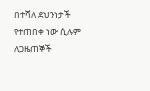በተሻለ ደህንነታች የተጠበቀ ነው ሲሉም ለጋዜጠኞች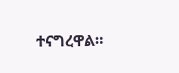ተናግረዋል።